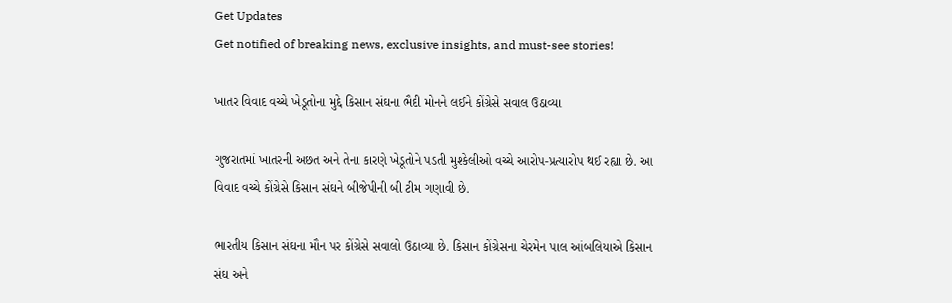Get Updates
Get notified of breaking news, exclusive insights, and must-see stories!

ખાતર વિવાદ વચ્ચે ખેડૂતોના મુદ્દે કિસાન સંઘના ભૈદી મોનને લઈને કોંગ્રેસે સવાલ ઉઠાવ્યા

ગુજરાતમાં ખાતરની અછત અને તેના કારણે ખેડૂતોને પડતી મુશ્કેલીઓ વચ્ચે આરોપ-પ્રત્યારોપ થઈ રહ્યા છે. આ વિવાદ વચ્ચે કોંગ્રેસે કિસાન સંઘને બીજેપીની બી ટીમ ગણાવી છે.

ભારતીય કિસાન સંઘના મૌન પર કોંગ્રેસે સવાલો ઉઠાવ્યા છે. કિસાન કોંગ્રેસના ચેરમેન પાલ આંબલિયાએ કિસાન સંઘ અને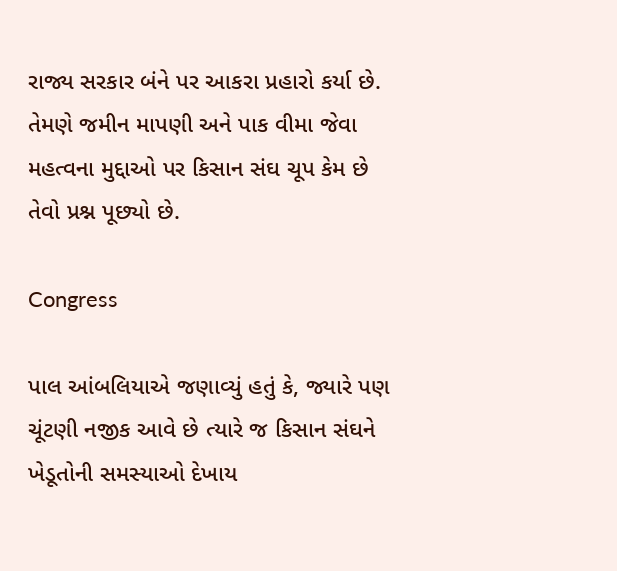રાજ્ય સરકાર બંને પર આકરા પ્રહારો કર્યા છે. તેમણે જમીન માપણી અને પાક વીમા જેવા મહત્વના મુદ્દાઓ પર કિસાન સંઘ ચૂપ કેમ છે તેવો પ્રશ્ન પૂછ્યો છે.

Congress

પાલ આંબલિયાએ જણાવ્યું હતું કે, જ્યારે પણ ચૂંટણી નજીક આવે છે ત્યારે જ કિસાન સંઘને ખેડૂતોની સમસ્યાઓ દેખાય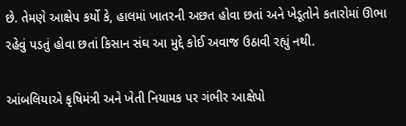છે. તેમણે આક્ષેપ કર્યો કે, હાલમાં ખાતરની અછત હોવા છતાં અને ખેડૂતોને કતારોમાં ઊભા રહેવું પડતું હોવા છતાં કિસાન સંઘ આ મુદ્દે કોઈ અવાજ ઉઠાવી રહ્યું નથી.

આંબલિયાએ કૃષિમંત્રી અને ખેતી નિયામક પર ગંભીર આક્ષેપો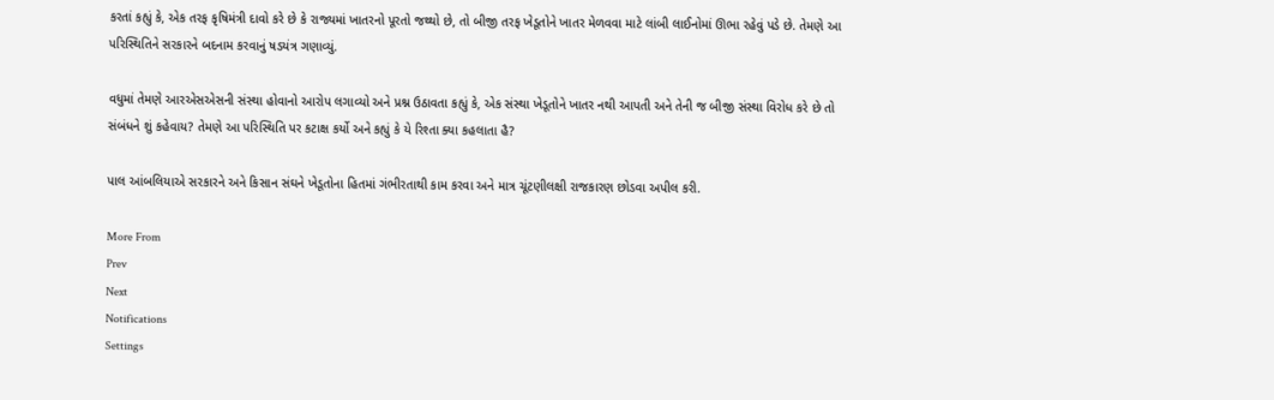કરતાં કહ્યું કે, એક તરફ કૃષિમંત્રી દાવો કરે છે કે રાજ્યમાં ખાતરનો પૂરતો જથ્થો છે, તો બીજી તરફ ખેડૂતોને ખાતર મેળવવા માટે લાંબી લાઈનોમાં ઊભા રહેવું પડે છે. તેમણે આ પરિસ્થિતિને સરકારને બદનામ કરવાનું ષડયંત્ર ગણાવ્યું.

વધુમાં તેમણે આરએસએસની સંસ્થા હોવાનો આરોપ લગાવ્યો અને પ્રશ્ન ઉઠાવતા કહ્યું કે, એક સંસ્થા ખેડૂતોને ખાતર નથી આપતી અને તેની જ બીજી સંસ્થા વિરોધ કરે છે તો સંબંધને શું કહેવાય? તેમણે આ પરિસ્થિતિ પર કટાક્ષ કર્યો અને કહ્યું કે યે રિશ્તા ક્યા કહલાતા હૈ?

પાલ આંબલિયાએ સરકારને અને કિસાન સંઘને ખેડૂતોના હિતમાં ગંભીરતાથી કામ કરવા અને માત્ર ચૂંટણીલક્ષી રાજકારણ છોડવા અપીલ કરી.

More From
Prev
Next
Notifications
Settings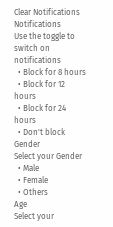Clear Notifications
Notifications
Use the toggle to switch on notifications
  • Block for 8 hours
  • Block for 12 hours
  • Block for 24 hours
  • Don't block
Gender
Select your Gender
  • Male
  • Female
  • Others
Age
Select your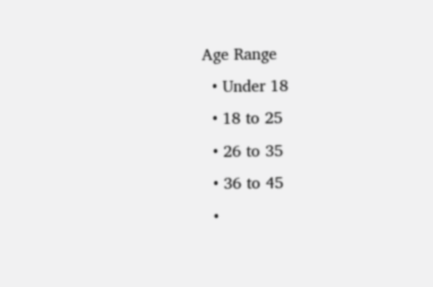Age Range
  • Under 18
  • 18 to 25
  • 26 to 35
  • 36 to 45
  •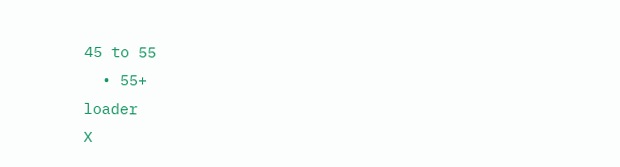45 to 55
  • 55+
loader
X